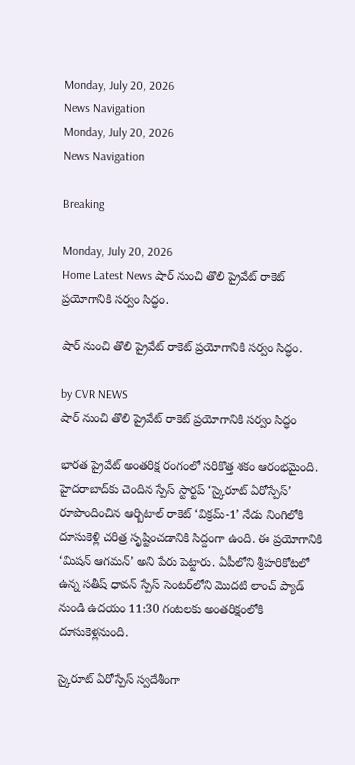Monday, July 20, 2026
News Navigation
Monday, July 20, 2026
News Navigation

Breaking

Monday, July 20, 2026
Home Latest News షార్‌ నుంచి తొలి ప్రైవేట్ రాకెట్ ప్రయోగానికి సర్వం సిద్ధం.

షార్‌ నుంచి తొలి ప్రైవేట్ రాకెట్ ప్రయోగానికి సర్వం సిద్ధం.

by CVR NEWS
షార్‌ నుంచి తొలి ప్రైవేట్ రాకెట్ ప్రయోగానికి సర్వం సిద్ధం

భారత ప్రైవేట్ అంతరిక్ష రంగంలో సరికొత్త శకం ఆరంభమైంది. హైదరాబాద్‌కు చెందిన స్పేస్ స్టార్టప్ ‘స్కైరూట్ ఏరోస్పేస్’ రూపొందించిన ఆర్బిటాల్ రాకెట్ ‘విక్రమ్-1’ నేడు నింగిలోకి దూసుకెళ్లి చరిత్ర సృష్టించడానికి సిద్దంగా ఉంది. ఈ ప్రయోగానికి ‘మిషన్ ఆగమన్’ అని పేరు పెట్టారు. ఏపీలోని శ్రీహరికోటలో ఉన్న సతీష్ ధావన్ స్పేస్ సెంటర్‌లోని మొదటి లాంచ్ ప్యాడ్ నుండి ఉదయం 11:30 గంటలకు అంతరిక్షంలోకి దూసుకెళ్లనుంది.

స్కైరూట్ ఏరోస్పేస్ స్వదేశీంగా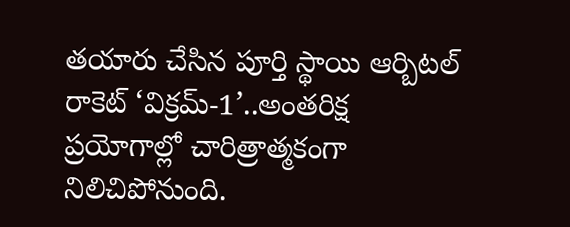తయారు చేసిన పూర్తి స్థాయి ఆర్బిటల్ రాకెట్ ‘విక్రమ్-1’..అంతరిక్ష ప్రయోగాల్లో చారిత్రాత్మకంగా నిలిచిపోనుంది.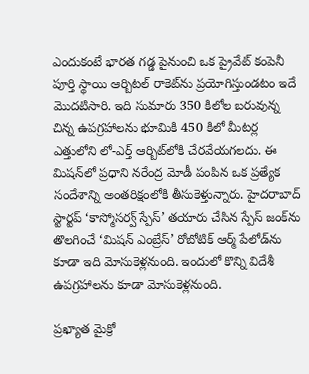ఎందుకంటే భారత గడ్డ పైనుంచి ఒక ప్రైవేట్ కంపెనీ పూర్తి స్థాయి ఆర్బిటల్ రాకెట్‌ను ప్రయోగిస్తుండటం ఇదే మొదటిసారి. ఇది సుమారు 350 కిలోల బరువున్న చిన్న ఉపగ్రహాలను భూమికి 450 కిలో మీటర్ల ఎత్తులోని లో-ఎర్త్ ఆర్బిట్‌లోకి చేరవేయగలదు. ఈ మిషన్‌లో ప్రధాని నరేంద్ర మోడీ పంపిన ఒక ప్రత్యేక సందేశాన్ని అంతరిక్షంలోకి తీసుకెళ్తున్నారు. హైదరాబాద్ స్టార్టప్ ‘కాస్మోసర్వ్ స్పేస్’ తయారు చేసిన స్పేస్ జంక్‌ను తొలగించే ‘మిషన్ ఎంబ్రేస్’ రోబోటిక్ ఆర్మ్ పేలోడ్‌ను కూడా ఇది మోసుకెళ్లనుంది. ఇందులో కొన్ని విదేశీ ఉపగ్రహాలను కూడా మోసుకెళ్లనుంది.

ప్రఖ్యాత మైక్రో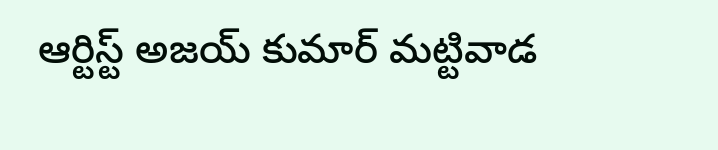ఆర్టిస్ట్ అజయ్ కుమార్ మట్టివాడ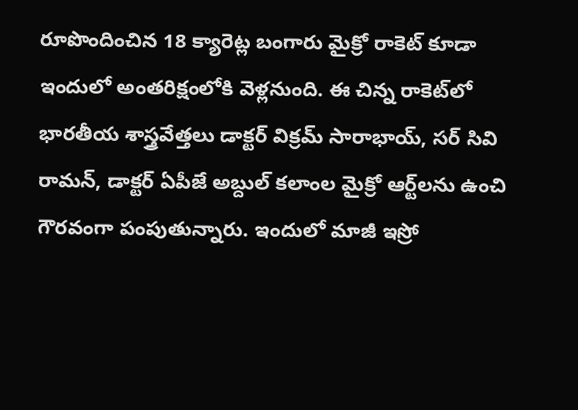రూపొందించిన 18 క్యారెట్ల బంగారు మైక్రో రాకెట్ కూడా ఇందులో అంతరిక్షంలోకి వెళ్లనుంది. ఈ చిన్న రాకెట్‌లో భారతీయ శాస్త్రవేత్తలు డాక్టర్ విక్రమ్ సారాభాయ్, సర్ సివి రామన్, డాక్టర్ ఏపీజే అబ్దుల్ కలాం‌ల మైక్రో ఆర్ట్‌లను ఉంచి గౌరవంగా పంపుతున్నారు. ఇందులో మాజీ ఇస్రో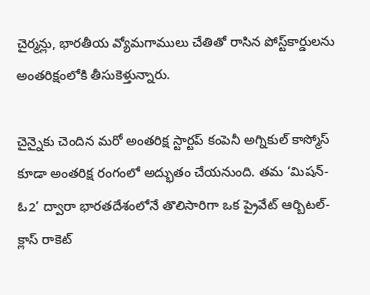చైర్మన్లు, భారతీయ వ్యోమగాములు చేతితో రాసిన పోస్ట్‌కార్డులను అంతరిక్షంలోకి తీసుకెళ్తున్నారు.

చైన్నైకు చెందిన మరో అంతరిక్ష స్టార్టప్ కంపెనీ అగ్నికుల్ కాస్మోస్ కూడా అంతరిక్ష రంగంలో అద్భుతం చేయనుంది. తమ ‘మిషన్-ఓ2’ ద్వారా భారతదేశంలోనే తొలిసారిగా ఒక ప్రైవేట్ ఆర్బిటల్-క్లాస్ రాకెట్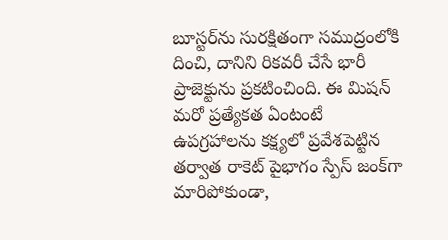బూస్టర్‌ను సురక్షితంగా సముద్రంలోకి దించి, దానిని రికవరీ చేసే భారీ ప్రాజెక్టును ప్రకటించింది. ఈ మిషన్ మరో ప్రత్యేకత ఏంటంటే ఉపగ్రహాలను కక్ష్యలో ప్రవేశపెట్టిన తర్వాత రాకెట్ పైభాగం స్పేస్ జంక్‌గా మారిపోకుండా,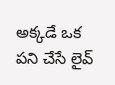అక్కడే ఒక పని చేసే లైవ్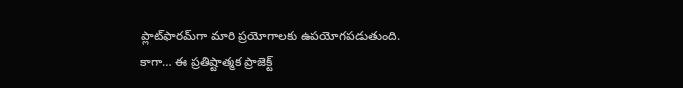ప్లాట్‌ఫారమ్‌గా మారి ప్రయోగాలకు ఉపయోగపడుతుంది. కాగా… ఈ ప్రతిష్టాత్మక ప్రాజెక్ట్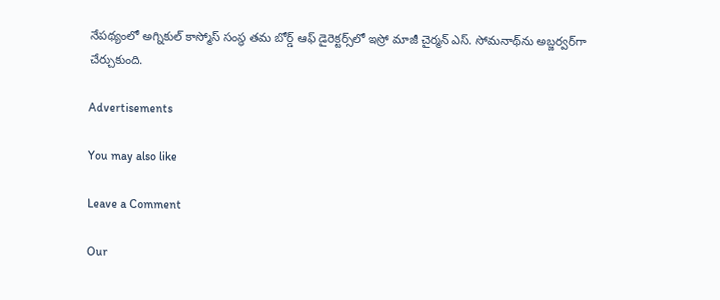నేపథ్యంలో అగ్నికుల్ కాస్మోస్ సంస్థ తమ బోర్డ్ ఆఫ్ డైరెక్టర్స్‌లో ఇస్రో మాజీ చైర్మన్ ఎస్. సోమనాథ్‌ను అబ్జర్వర్‌గా చేర్చుకుంది.

Advertisements

You may also like

Leave a Comment

Our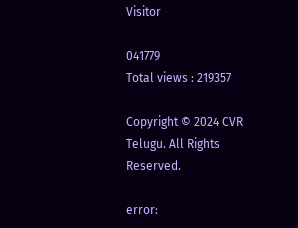Visitor

041779
Total views : 219357

Copyright © 2024 CVR Telugu. All Rights Reserved.

error: